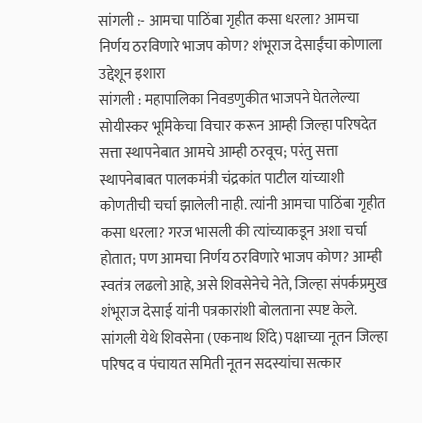सांगली :- आमचा पाठिंबा गृहीत कसा धरला? आमचा निर्णय ठरविणारे भाजप कोण? शंभूराज देसाईंचा कोणाला उद्देशून इशारा
सांगली : महापालिका निवडणुकीत भाजपने घेतलेल्या सोयीस्कर भूमिकेचा विचार करून आम्ही जिल्हा परिषदेत सत्ता स्थापनेबात आमचे आम्ही ठरवूच; परंतु सत्ता स्थापनेबाबत पालकमंत्री चंद्रकांत पाटील यांच्याशी कोणतीची चर्चा झालेली नाही. त्यांनी आमचा पाठिंबा गृहीत कसा धरला? गरज भासली की त्यांच्याकडून अशा चर्चा होतात; पण आमचा निर्णय ठरविणारे भाजप कोण? आम्ही स्वतंत्र लढलो आहे, असे शिवसेनेचे नेते, जिल्हा संपर्कप्रमुख शंभूराज देसाई यांनी पत्रकारांशी बोलताना स्पष्ट केले.
सांगली येथे शिवसेना (एकनाथ शिंदे) पक्षाच्या नूतन जिल्हा परिषद व पंचायत समिती नूतन सदस्यांचा सत्कार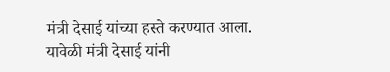मंत्री देसाई यांच्या हस्ते करण्यात आला.
यावेळी मंत्री देसाई यांनी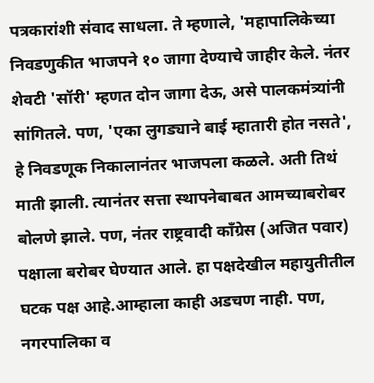पत्रकारांशी संवाद साधला. ते म्हणाले, 'महापालिकेच्या निवडणुकीत भाजपने १० जागा देण्याचे जाहीर केले. नंतर शेवटी 'सॉरी' म्हणत दोन जागा देऊ, असे पालकमंत्र्यांनी सांगितले. पण, 'एका लुगड्याने बाई म्हातारी होत नसते', हे निवडणूक निकालानंतर भाजपला कळले. अती तिथं माती झाली. त्यानंतर सत्ता स्थापनेबाबत आमच्याबरोबर बोलणे झाले. पण, नंतर राष्ट्रवादी काँग्रेस (अजित पवार) पक्षाला बरोबर घेण्यात आले. हा पक्षदेखील महायुतीतील घटक पक्ष आहे.आम्हाला काही अडचण नाही. पण, नगरपालिका व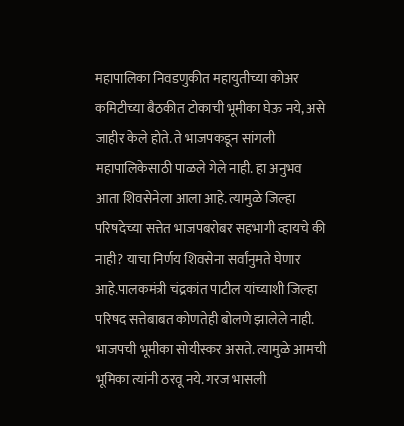महापालिका निवडणुकीत महायुतीच्या कोअर कमिटीच्या बैठकीत टोकाची भूमीका घेऊ नये, असे जाहीर केले होते. ते भाजपकडून सांगली महापालिकेसाठी पाळले गेले नाही. हा अनुभव आता शिवसेनेला आला आहे. त्यामुळे जिल्हा परिषदेच्या सत्तेत भाजपबरोबर सहभागी व्हायचे की नाही? याचा निर्णय शिवसेना सर्वांनुमते घेणार आहे.पालकमंत्री चंद्रकांत पाटील यांच्याशी जिल्हा परिषद सत्तेबाबत कोणतेही बोलणे झालेले नाही. भाजपची भूमीका सोयीस्कर असते. त्यामुळे आमची भूमिका त्यांनी ठरवू नये. गरज भासली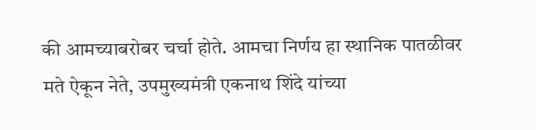की आमच्याबरोबर चर्चा होते. आमचा निर्णय हा स्थानिक पातळीवर मते ऐकून नेते, उपमुख्यमंत्री एकनाथ शिंदे यांच्या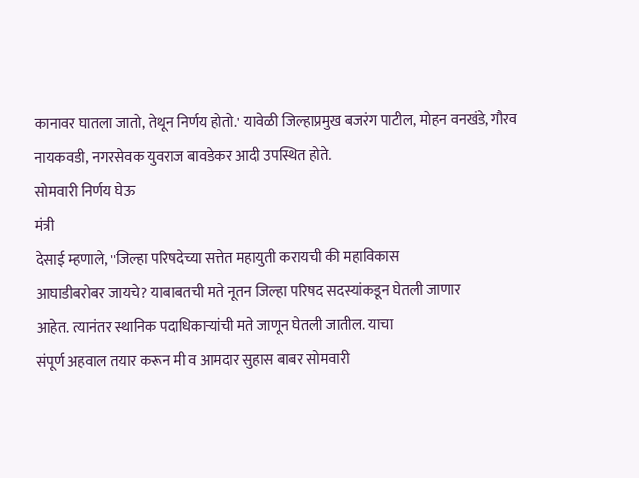कानावर घातला जातो, तेथून निर्णय होतो.' यावेळी जिल्हाप्रमुख बजरंग पाटील, मोहन वनखंडे, गौरव नायकवडी, नगरसेवक युवराज बावडेकर आदी उपस्थित होते.
सोमवारी निर्णय घेऊ
मंत्री
देसाई म्हणाले, ''जिल्हा परिषदेच्या सत्तेत महायुती करायची की महाविकास
आघाडीबरोबर जायचे? याबाबतची मते नूतन जिल्हा परिषद सदस्यांकडून घेतली जाणार
आहेत. त्यानंतर स्थानिक पदाधिकाऱ्यांची मते जाणून घेतली जातील. याचा
संपूर्ण अहवाल तयार करून मी व आमदार सुहास बाबर सोमवारी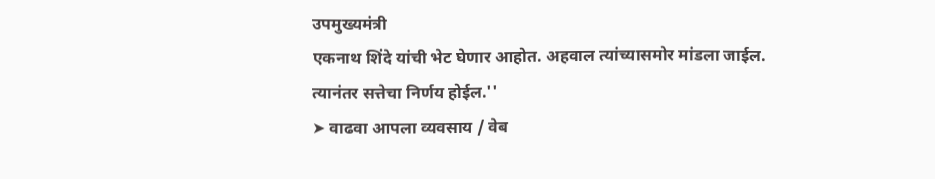उपमुख्यमंत्री
एकनाथ शिंदे यांची भेट घेणार आहोत. अहवाल त्यांच्यासमोर मांडला जाईल.
त्यानंतर सत्तेचा निर्णय होईल.''
➤ वाढवा आपला व्यवसाय / वेब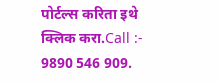पोर्टल्स करिता इथे क्लिक करा.Call :- 9890 546 909.